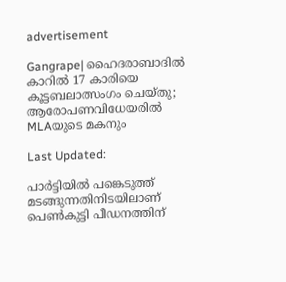advertisement

Gangrape| ഹൈദരാബാദിൽ കാറിൽ 17 കാരിയെ കൂട്ടബലാത്സംഗം ചെയ്തു; ആരോപണവിധേയരിൽ MLAയുടെ മകനും

Last Updated:

പാർട്ടിയിൽ പങ്കെടുത്ത് മടങ്ങുന്നതിനിടയിലാണ് പെൺകുട്ടി പീഡനത്തിന്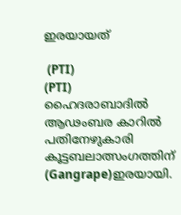ഇരയായത്

 (PTI)
(PTI)
ഹൈദരാബാദിൽ ആഢംബര കാറിൽ പതിനേഴുകാരി കൂട്ടബലാത്സംഗത്തിന് (Gangrape)ഇരയായി.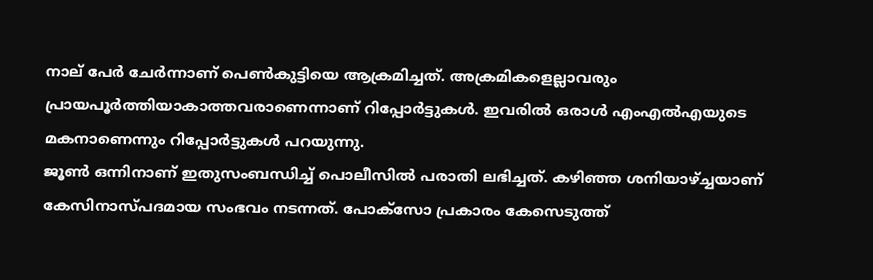നാല് പേർ ചേർന്നാണ് പെൺകുട്ടിയെ ആക്രമിച്ചത്. അക്രമികളെല്ലാവരും പ്രായപൂർത്തിയാകാത്തവരാണെന്നാണ് റിപ്പോർട്ടുകൾ. ഇവരിൽ ഒരാൾ എംഎൽഎയുടെ മകനാണെന്നും റിപ്പോർട്ടുകൾ പറയുന്നു.
ജൂൺ ഒന്നിനാണ് ഇതുസംബന്ധിച്ച് പൊലീസിൽ പരാതി ലഭിച്ചത്. കഴിഞ്ഞ ശനിയാഴ്ച്ചയാണ് കേസിനാസ്പദമായ സംഭവം നടന്നത്. പോക്സോ പ്രകാരം കേസെടുത്ത്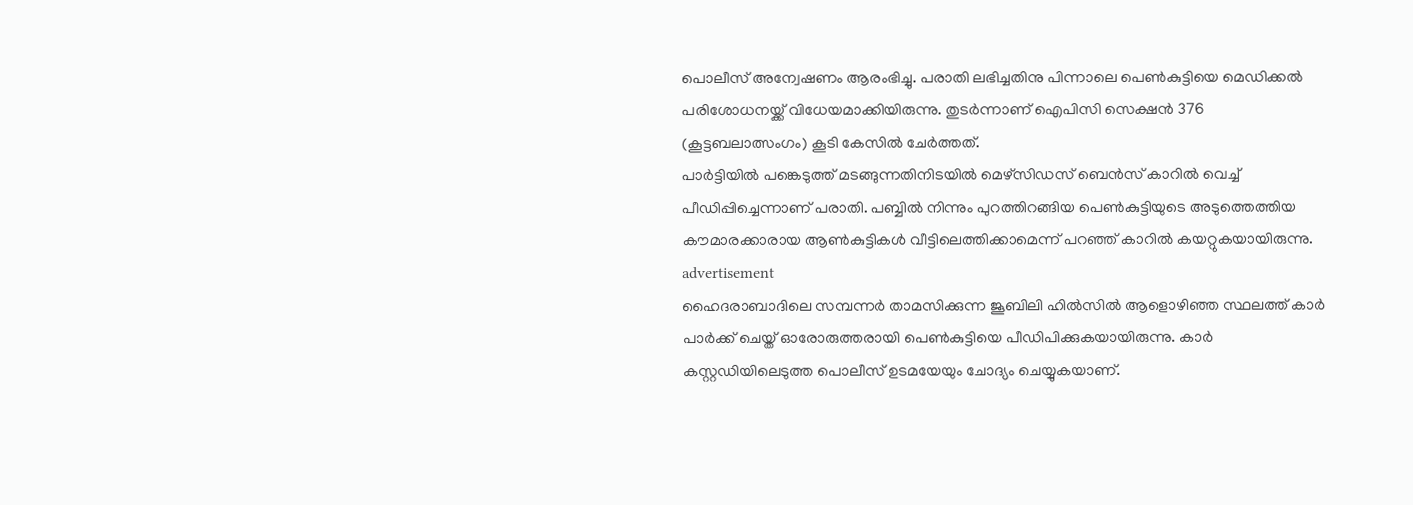പൊലീസ് അന്വേഷണം ആരംഭിച്ചു. പരാതി ലഭിച്ചതിനു പിന്നാലെ പെൺകുട്ടിയെ മെഡിക്കൽ പരിശോധനയ്ക്ക് വിധേയമാക്കിയിരുന്നു. തുട‌ർന്നാണ് ഐപിസി സെക്ഷൻ 376 (കൂട്ടബലാത്സംഗം) കൂടി കേസിൽ ചേർത്തത്.
പാർട്ടിയിൽ പങ്കെടുത്ത് മടങ്ങുന്നതിനിടയിൽ മെഴ്സിഡസ് ബെൻസ് കാറിൽ വെച്ച് പീഡിപ്പിച്ചെന്നാണ് പരാതി. പബ്ബിൽ നിന്നും പുറത്തിറങ്ങിയ പെൺകുട്ടിയുടെ അടുത്തെത്തിയ കൗമാരക്കാരായ ആൺകുട്ടികൾ വീട്ടിലെത്തിക്കാമെന്ന് പറഞ്ഞ് കാറിൽ കയറ്റുകയായിരുന്നു.
advertisement
ഹൈദരാബാദിലെ സമ്പന്നർ താമസിക്കുന്ന ജൂബിലി ഹിൽസിൽ ആളൊഴിഞ്ഞ സ്ഥലത്ത് കാർ പാർക്ക് ചെയ്ത് ഓരോരുത്തരായി പെൺകുട്ടിയെ പീഡിപിക്കുകയായിരുന്നു. കാർ കസ്റ്റഡിയിലെടുത്ത പൊലീസ് ഉടമയേയും ചോദ്യം ചെയ്യുകയാണ്.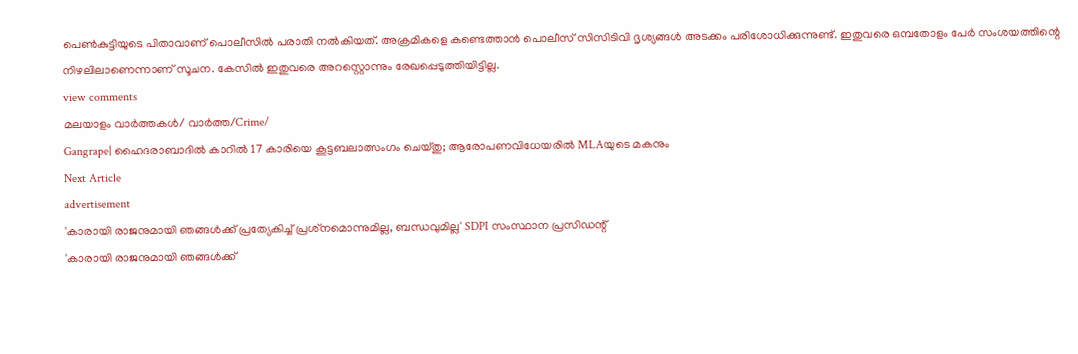പെൺകുട്ടിയുടെ പിതാവാണ് പൊലീസിൽ പരാതി നൽകിയത്. അക്രമികളെ കണ്ടെത്താൻ പൊലീസ് സിസിടിവി ദൃശ്യങ്ങൾ അടക്കം പരിശോധിക്കുന്നുണ്ട്. ഇതുവരെ ഒമ്പതോളം പേർ സംശയത്തിന്റെ നിഴലിലാണെന്നാണ് സൂചന. കേസിൽ ഇതുവരെ അറസ്റ്റൊന്നും രേഖപ്പെടുത്തിയിട്ടില്ല.
view comments
മലയാളം വാർത്തകൾ/ വാർത്ത/Crime/
Gangrape| ഹൈദരാബാദിൽ കാറിൽ 17 കാരിയെ കൂട്ടബലാത്സംഗം ചെയ്തു; ആരോപണവിധേയരിൽ MLAയുടെ മകനും
Next Article
advertisement
'കാരായി രാജനുമായി ഞങ്ങൾക്ക് പ്രത്യേകിച്ച് പ്രശ്‌നമൊന്നുമില്ല, ബന്ധവുമില്ല' SDPI സംസ്ഥാന പ്രസിഡന്റ്
'കാരായി രാജനുമായി ഞങ്ങൾക്ക്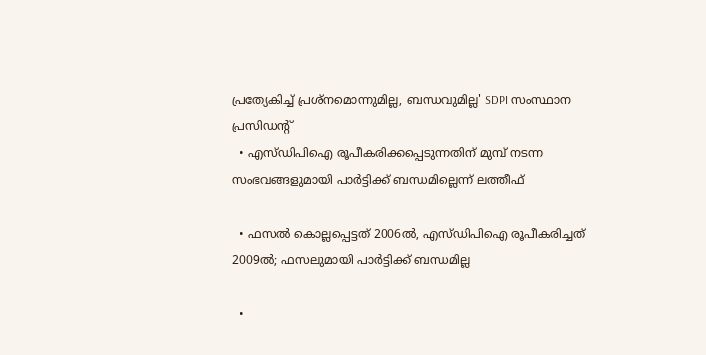പ്രത്യേകിച്ച് പ്രശ്‌നമൊന്നുമില്ല, ബന്ധവുമില്ല' SDPI സംസ്ഥാന പ്രസിഡന്റ്
  • എസ്ഡിപിഐ രൂപീകരിക്കപ്പെടുന്നതിന് മുമ്പ് നടന്ന സംഭവങ്ങളുമായി പാർട്ടിക്ക് ബന്ധമില്ലെന്ന് ലത്തീഫ്

  • ഫസൽ കൊല്ലപ്പെട്ടത് 2006ൽ, എസ്ഡിപിഐ രൂപീകരിച്ചത് 2009ൽ; ഫസലുമായി പാർട്ടിക്ക് ബന്ധമില്ല

  •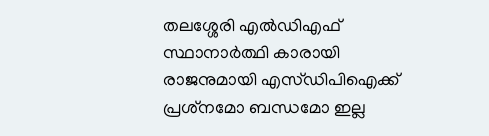തലശ്ശേരി എൽഡിഎഫ് സ്ഥാനാർത്ഥി കാരായി രാജനുമായി എസ്ഡിപിഐക്ക് പ്രശ്‌നമോ ബന്ധമോ ഇല്ല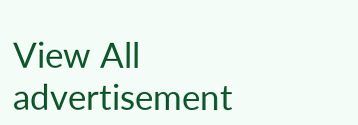View All
advertisement